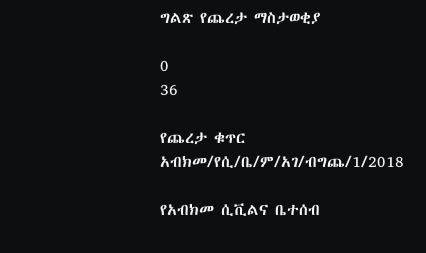ግልጽ የጨረታ ማስታወቂያ

0
36

የጨረታ ቁጥር አብክመ/የሲ/ቤ/ም/አገ/ብግጨ/1/2018

የአብክመ ሲቪልና ቤተሰብ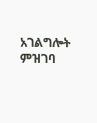አገልግሎት ምዝገባ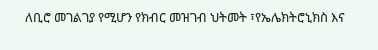ለቢሮ መገልገያ የሚሆን የክብር መዝገብ ህትመት ፣የኤሌክትሮኒክስ እና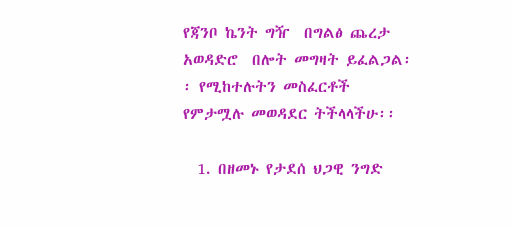የጃንቦ ኬንት ግዥ  በግልፅ ጨረታ  አወዳድሮ  በሎት መግዛት ይፈልጋል፡፡ የሚከተሉትን መስፈርቶች የምታሟሉ መወዳደር ትችላላችሁ፡፡

  1. በዘመኑ የታደሰ ህጋዊ ንግድ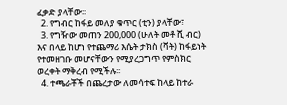ፈቃድ ያላቸው፡፡
  2. የግብር ከፋይ መለያ ቁጥር (ቲን) ያላቸው፣
  3. የግዥው መጠን 200,000 (ሁለት መቶ ሺ ብር) እና በላይ ከሆነ የተጨማሪ እሴት ታክስ (ቫት) ከፋይነት የተመዘገቡ መሆናቸውን የሚያረጋግጥ የምስክር ወረቀት ማቅረብ የሚችሉ፡፡
  4. ተጫራቾች በጨረታው ለመሳተፍ ከላይ ከተራ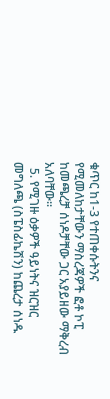ቁጥር ከ1-3 የተጠቀሱትንና የሚመለከታቸውን ማስረጃዎች ፎቶ ኮፒ ከመጫረቻ ሰነዶቻቸው ጋር አያይዘው ማቅረብ አለባቸው፡፡
  5. የሚገዙ ዕቃዎች ዓይነትና ዝርዝር መግለጫ (ስፔስፊኬሽን) ከጨረታ ሰነዱ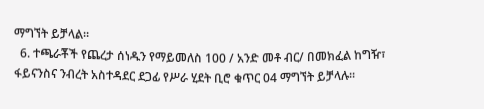ማግኘት ይቻላል፡፡
  6. ተጫራቾች የጨረታ ሰነዱን የማይመለስ 100 / አንድ መቶ ብር/ በመክፈል ከግዥ፣ ፋይናንስና ንብረት አስተዳደር ደጋፊ የሥራ ሂደት ቢሮ ቁጥር 04 ማግኘት ይቻላሉ፡፡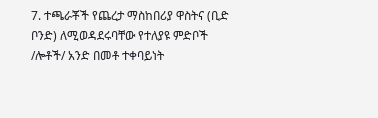7. ተጫራቾች የጨረታ ማስከበሪያ ዋስትና (ቢድ ቦንድ) ለሚወዳደሩባቸው የተለያዩ ምድቦች /ሎቶች/ አንድ በመቶ ተቀባይነት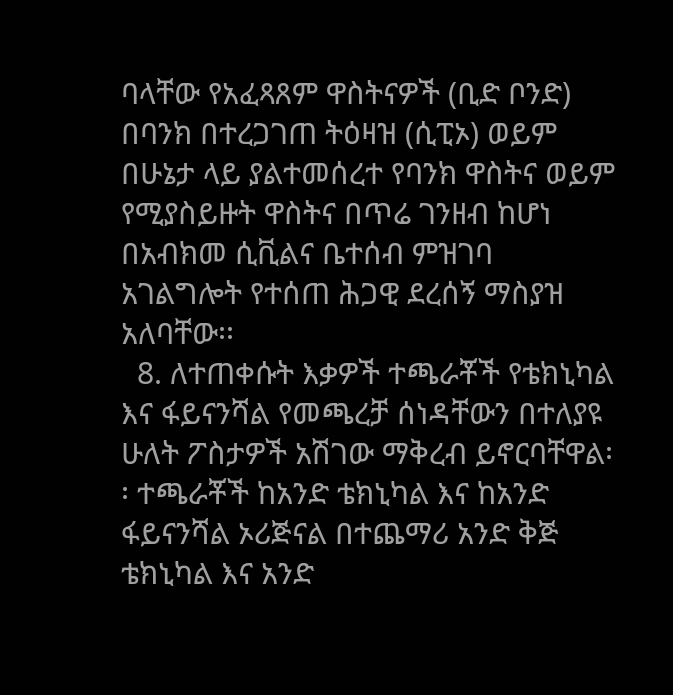ባላቸው የአፈጻጸም ዋስትናዎች (ቢድ ቦንድ) በባንክ በተረጋገጠ ትዕዛዝ (ሲፒኦ) ወይም በሁኔታ ላይ ያልተመሰረተ የባንክ ዋስትና ወይም የሚያስይዙት ዋስትና በጥሬ ገንዘብ ከሆነ በአብክመ ሲቪልና ቤተሰብ ምዝገባ አገልግሎት የተሰጠ ሕጋዊ ደረሰኝ ማስያዝ አለባቸው፡፡
  8. ለተጠቀሱት እቃዎች ተጫራቾች የቴክኒካል እና ፋይናንሻል የመጫረቻ ሰነዳቸውን በተለያዩ ሁለት ፖስታዎች አሽገው ማቅረብ ይኖርባቸዋል፡፡ ተጫራቾች ከአንድ ቴክኒካል እና ከአንድ ፋይናንሻል ኦሪጅናል በተጨማሪ አንድ ቅጅ ቴክኒካል እና አንድ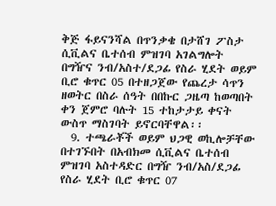ቅጅ ፋይናንሻል በጥንቃቄ በታሸገ ፖስታ ሲቪልና ቤተሰብ ምዝገባ አገልግሎት በግዥና ንብ/አስተ/ደጋፊ የስራ ሂደት ወይም ቢሮ ቁጥር 05 በተዘጋጀው የጨረታ ሳጥን ዘወትር በስራ ሰዓት በበኩር ጋዜጣ ከወጣበት ቀን ጀምሮ ባሉት 15 ተከታታይ ቀናት ውስጥ ማስገባት ይኖርባቸዋል፡፡
  9. ተጫራቾች ወይም ህጋዊ ወኪሎቻቸው በተገኙበት በአብክመ ሲቪልና ቤተሰብ ምዝገባ አስተዳድር በግዥ ንብ/አስ/ደጋፊ የስራ ሂደት ቢሮ ቁጥር 07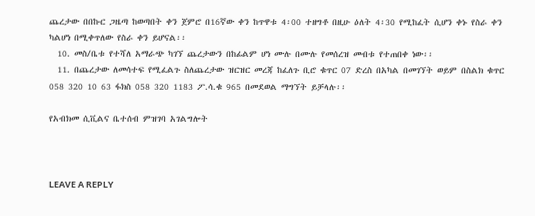ጨረታው በበኩር ጋዜጣ ከወጣበት ቀን ጀምሮ በ16ኛው ቀን ከጥዋቱ 4፡00 ተዘግቶ በዚሁ ዕለት 4፡30 የሚከፈት ሲሆን ቀኑ የስራ ቀን ካልሆነ በሚቀጥለው የስራ ቀን ይሆናል፡፡
  10. መስ/ቤቱ የተሻለ አማራጭ ካገኘ ጨረታውን በከፊልም ሆነ ሙሉ በሙሉ የመሰረዝ መብቱ የተጠበቀ ነው፡፡
  11. በጨረታው ለመሳተፍ የሚፈልጉ ስለጨረታው ዝርዝር መረጃ ከፈለጉ ቢሮ ቁጥር 07 ድረስ በአካል በመገኘት ወይም በስልክ ቁጥር 058 320 10 63 ፋክስ 058 320 1183 ፖ.ሳ.ቁ 965 በመደወል ማግኘት ይቻላሉ፡፡

የአብክመ ሲቪልና ቤተሰብ ምዝገባ አገልግሎት



LEAVE A REPLY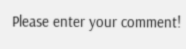Please enter your comment!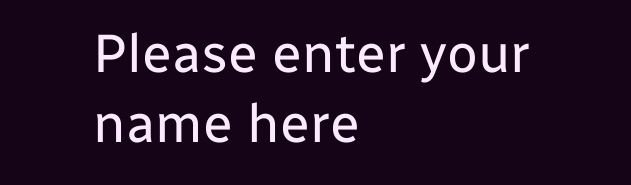Please enter your name here